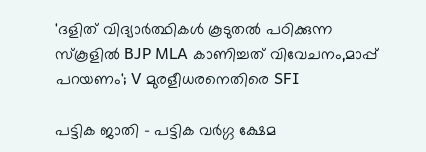'ദളിത് വിദ്യാര്‍ത്ഥികൾ കൂടുതൽ പഠിക്കുന്ന സ്കൂളിൽ BJP MLA കാണിച്ചത് വിവേചനം,മാപ്പ് പറയണം'; V മുരളീധരനെതിരെ SFI

പട്ടിക ജാതി - പട്ടിക വര്‍ഗ്ഗ ക്ഷേമ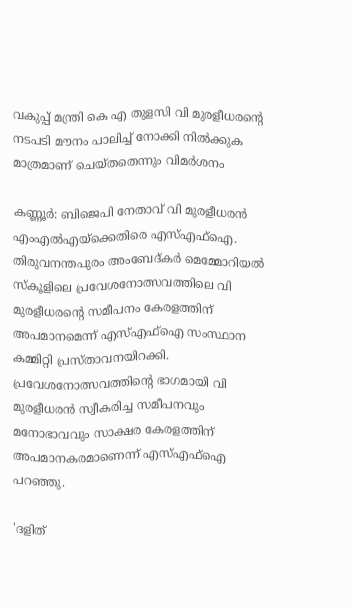വകുപ്പ് മന്ത്രി കെ എ തുളസി വി മുരളീധരന്റെ നടപടി മൗനം പാലിച്ച് നോക്കി നില്‍ക്കുക മാത്രമാണ് ചെയ്തതെന്നും വിമര്‍ശനം

കണ്ണൂര്‍: ബിജെപി നേതാവ് വി മുരളീധരന്‍ എംഎല്‍എയ്‌ക്കെതിരെ എസ്എഫ്‌ഐ. തിരുവനന്തപുരം അംബേദ്കര്‍ മെമ്മോറിയല്‍ സ്‌കൂളിലെ പ്രവേശനോത്സവത്തിലെ വി മുരളീധരന്റെ സമീപനം കേരളത്തിന് അപമാനമെന്ന് എസ്എഫ്‌ഐ സംസ്ഥാന കമ്മിറ്റി പ്രസ്താവനയിറക്കി. പ്രവേശനോത്സവത്തിന്റെ ഭാഗമായി വി മുരളീധരന്‍ സ്വീകരിച്ച സമീപനവും മനോഭാവവും സാക്ഷര കേരളത്തിന് അപമാനകരമാണെന്ന് എസ്എഫ്‌ഐ പറഞ്ഞു.

'ദളിത്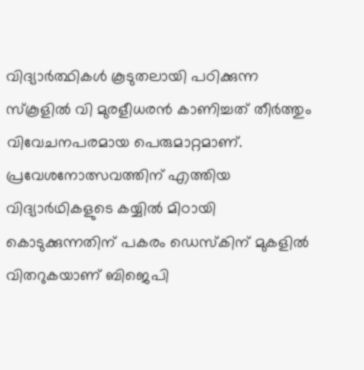വിദ്യാര്‍ത്ഥികള്‍ കൂടുതലായി പഠിക്കുന്ന സ്‌കൂളില്‍ വി മുരളീധരന്‍ കാണിച്ചത് തീര്‍ത്തും വിവേചനപരമായ പെരുമാറ്റമാണ്. പ്രവേശനോത്സവത്തിന് എത്തിയ വിദ്യാര്‍ഥികളുടെ കയ്യില്‍ മിഠായി കൊടുക്കുന്നതിന് പകരം ഡെസ്‌കിന് മുകളില്‍ വിതറുകയാണ് ബിജെപി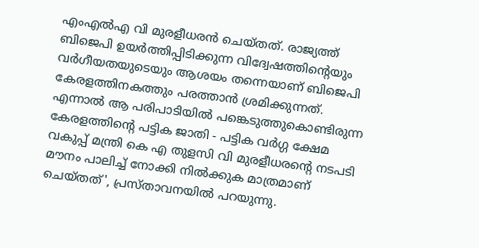എംഎല്‍എ വി മുരളീധരന്‍ ചെയ്തത്. രാജ്യത്ത് ബിജെപി ഉയര്‍ത്തിപ്പിടിക്കുന്ന വിദ്വേഷത്തിന്റെയും വര്‍ഗീയതയുടെയും ആശയം തന്നെയാണ് ബിജെപി കേരളത്തിനകത്തും പരത്താന്‍ ശ്രമിക്കുന്നത്. എന്നാല്‍ ആ പരിപാടിയില്‍ പങ്കെടുത്തുകൊണ്ടിരുന്ന കേരളത്തിന്റെ പട്ടിക ജാതി - പട്ടിക വര്‍ഗ്ഗ ക്ഷേമ വകുപ്പ് മന്ത്രി കെ എ തുളസി വി മുരളീധരന്റെ നടപടി മൗനം പാലിച്ച് നോക്കി നില്‍ക്കുക മാത്രമാണ് ചെയ്തത്', പ്രസ്താവനയില്‍ പറയുന്നു.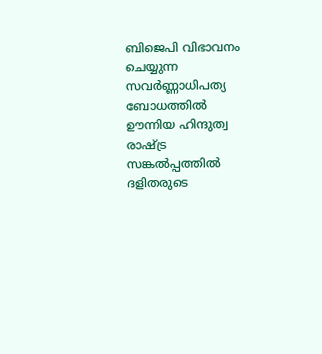ബിജെപി വിഭാവനം ചെയ്യുന്ന സവര്‍ണ്ണാധിപത്യ ബോധത്തില്‍ ഊന്നിയ ഹിന്ദുത്വ രാഷ്ട്ര സങ്കല്‍പ്പത്തില്‍ ദളിതരുടെ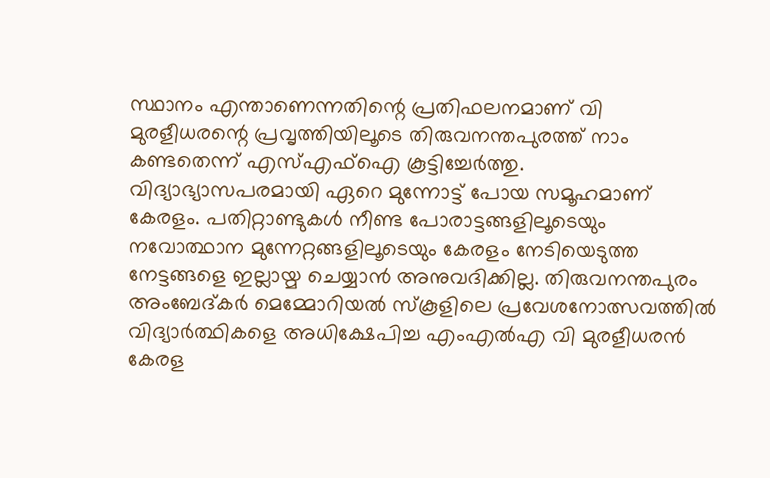സ്ഥാനം എന്താണെന്നതിന്റെ പ്രതിഫലനമാണ് വി മുരളീധരന്റെ പ്രവൃത്തിയിലൂടെ തിരുവനന്തപുരത്ത് നാം കണ്ടതെന്ന് എസ്എഫ്‌ഐ കൂട്ടിച്ചേര്‍ത്തു. വിദ്യാഭ്യാസപരമായി ഏറെ മുന്നോട്ട് പോയ സമൂഹമാണ് കേരളം. പതിറ്റാണ്ടുകള്‍ നീണ്ട പോരാട്ടങ്ങളിലൂടെയും നവോത്ഥാന മുന്നേറ്റങ്ങളിലൂടെയും കേരളം നേടിയെടുത്ത നേട്ടങ്ങളെ ഇല്ലായ്മ ചെയ്യാന്‍ അനുവദിക്കില്ല. തിരുവനന്തപുരം അംബേദ്കര്‍ മെമ്മോറിയല്‍ സ്‌കൂളിലെ പ്രവേശനോത്സവത്തില്‍ വിദ്യാര്‍ത്ഥികളെ അധിക്ഷേപിച്ച എംഎല്‍എ വി മുരളീധരന്‍ കേരള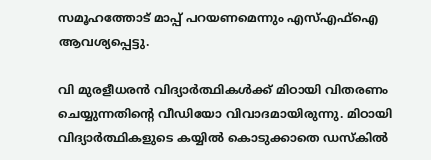സമൂഹത്തോട് മാപ്പ് പറയണമെന്നും എസ്എഫ്‌ഐ ആവശ്യപ്പെട്ടു.

വി മുരളീധരന്‍ വിദ്യാര്‍ത്ഥികള്‍ക്ക് മിഠായി വിതരണം ചെയ്യുന്നതിന്റെ വീഡിയോ വിവാദമായിരുന്നു. മിഠായി വിദ്യാര്‍ത്ഥികളുടെ കയ്യില്‍ കൊടുക്കാതെ ഡസ്‌കില്‍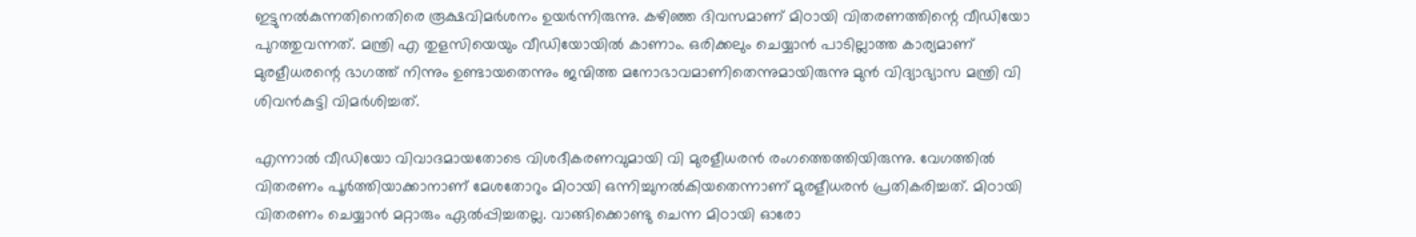ഇട്ടുനല്‍കുന്നതിനെതിരെ രൂക്ഷവിമര്‍ശനം ഉയര്‍ന്നിരുന്നു. കഴിഞ്ഞ ദിവസമാണ് മിഠായി വിതരണത്തിന്റെ വീഡിയോ പുറത്തുവന്നത്. മന്ത്രി എ തുളസിയെയും വീഡിയോയില്‍ കാണാം. ഒരിക്കലും ചെയ്യാന്‍ പാടില്ലാത്ത കാര്യമാണ് മുരളീധരന്റെ ഭാഗത്ത് നിന്നും ഉണ്ടായതെന്നും ജന്മിത്ത മനോഭാവമാണിതെന്നുമായിരുന്നു മുന്‍ വിദ്യാഭ്യാസ മന്ത്രി വി ശിവന്‍കുട്ടി വിമര്‍ശിച്ചത്.

എന്നാല്‍ വീഡിയോ വിവാദമായതോടെ വിശദീകരണവുമായി വി മുരളീധരന്‍ രംഗത്തെത്തിയിരുന്നു. വേഗത്തില്‍ വിതരണം പൂര്‍ത്തിയാക്കാനാണ് മേശതോറും മിഠായി ഒന്നിച്ചുനല്‍കിയതെന്നാണ് മുരളീധരന്‍ പ്രതികരിച്ചത്. മിഠായി വിതരണം ചെയ്യാന്‍ മറ്റാരും ഏല്‍പ്പിച്ചതല്ല. വാങ്ങിക്കൊണ്ടു ചെന്ന മിഠായി ഓരോ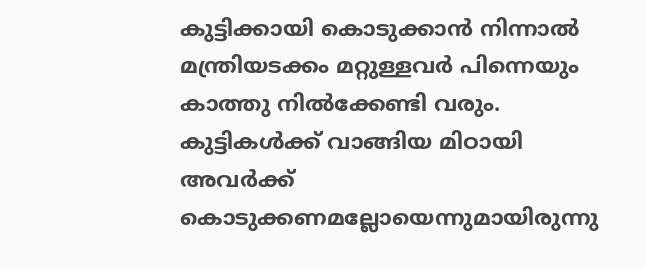കുട്ടിക്കായി കൊടുക്കാന്‍ നിന്നാല്‍ മന്ത്രിയടക്കം മറ്റുള്ളവര്‍ പിന്നെയും കാത്തു നില്‍ക്കേണ്ടി വരും. കുട്ടികള്‍ക്ക് വാങ്ങിയ മിഠായി അവര്‍ക്ക് കൊടുക്കണമല്ലോയെന്നുമായിരുന്നു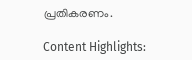പ്രതികരണം.

Content Highlights: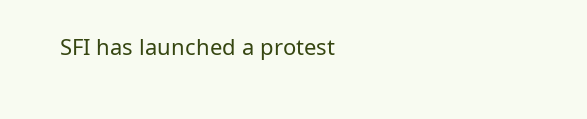SFI has launched a protest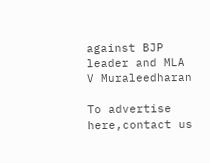against BJP leader and MLA V Muraleedharan

To advertise here,contact us